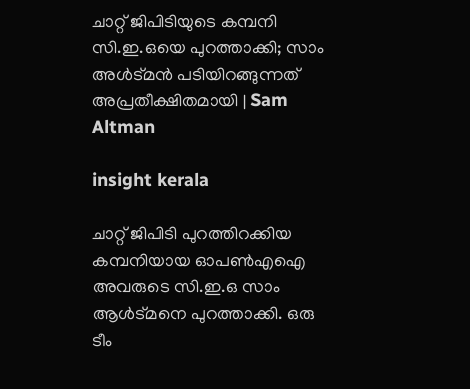ചാറ്റ് ജിപിടിയുടെ കമ്പനി സി.ഇ.ഒയെ പുറത്താക്കി; സാം അള്‍ട്മന്‍ പടിയിറങ്ങുന്നത് അപ്രതീക്ഷിതമായി | Sam Altman

insight kerala

ചാറ്റ് ജിപിടി പുറത്തിറക്കിയ കമ്പനിയായ ഓപണ്‍എഐ അവരുടെ സി.ഇ.ഒ സാം ആള്‍ട്മനെ പുറത്താക്കി. ഒരു ടീം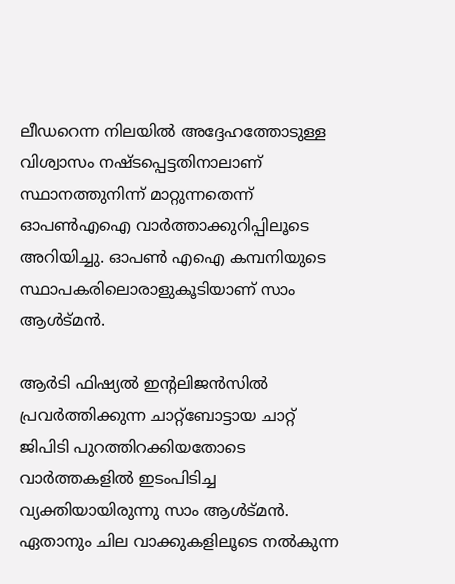ലീഡറെന്ന നിലയില്‍ അദ്ദേഹത്തോടുള്ള വിശ്വാസം നഷ്ടപ്പെട്ടതിനാലാണ് സ്ഥാനത്തുനിന്ന് മാറ്റുന്നതെന്ന് ഓപണ്‍എഐ വാര്‍ത്താക്കുറിപ്പിലൂടെ അറിയിച്ചു. ഓപണ്‍ എഐ കമ്പനിയുടെ സ്ഥാപകരിലൊരാളുകൂടിയാണ് സാം ആള്‍ട്മൻ.

ആര്‍ടി ഫിഷ്യല്‍ ഇന്റലിജന്‍സില്‍ പ്രവര്‍ത്തിക്കുന്ന ചാറ്റ്‌ബോട്ടായ ചാറ്റ് ജിപിടി പുറത്തിറക്കിയതോടെ വാര്‍ത്തകളില്‍ ഇടംപിടിച്ച വ്യക്തിയായിരുന്നു സാം ആള്‍ട്മന്‍. ഏതാനും ചില വാക്കുകളിലൂടെ നല്‍കുന്ന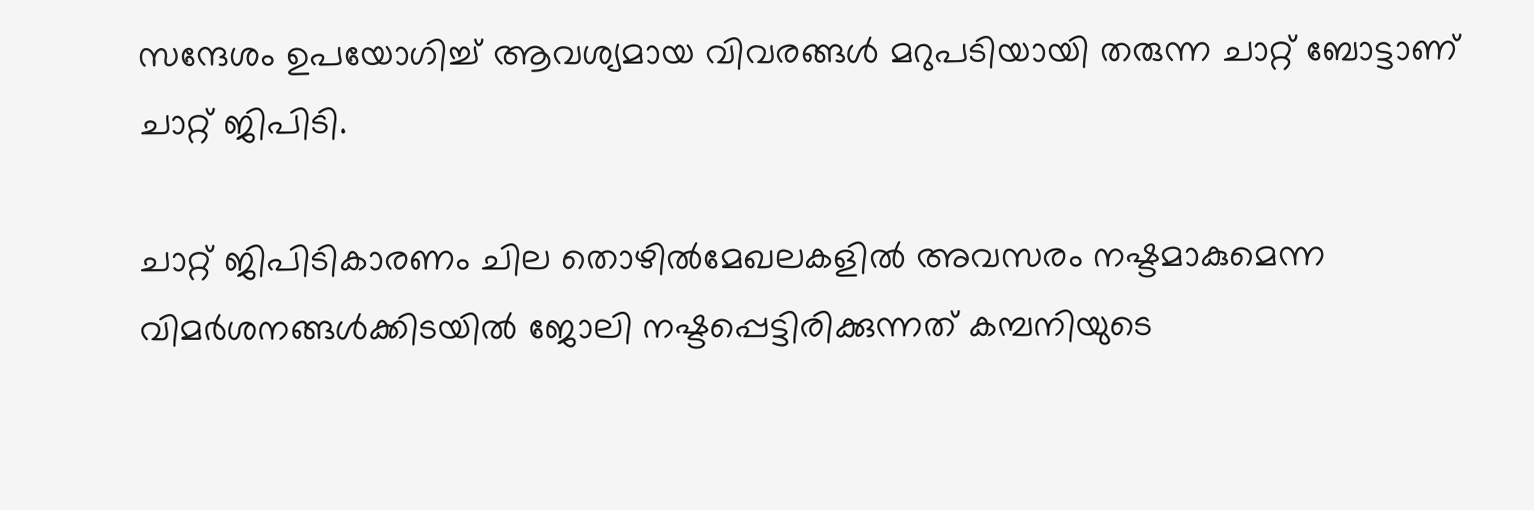സന്ദേശം ഉപയോഗിച്ച് ആവശ്യമായ വിവരങ്ങള്‍ മറുപടിയായി തരുന്ന ചാറ്റ് ബോട്ടാണ് ചാറ്റ് ജിപിടി.

ചാറ്റ് ജിപിടികാരണം ചില തൊഴില്‍മേഖലകളില്‍ അവസരം നഷ്ടമാകുമെന്ന വിമര്‍ശനങ്ങള്‍ക്കിടയില്‍ ജോലി നഷ്ടപ്പെട്ടിരിക്കുന്നത് കമ്പനിയുടെ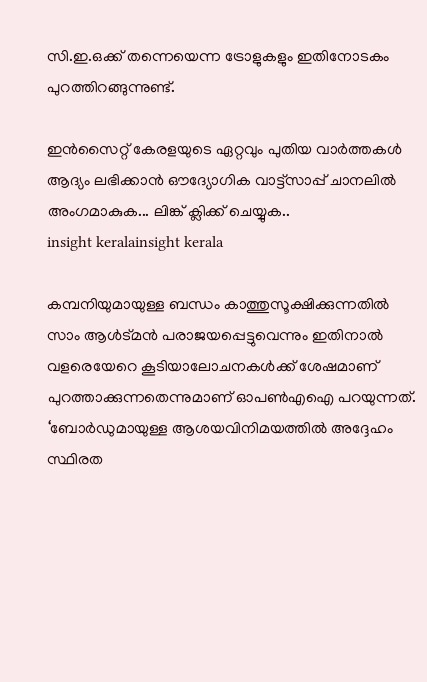സി.ഇ.ഒക്ക് തന്നെയെന്ന ട്രോളുകളും ഇതിനോടകം പുറത്തിറങ്ങുന്നുണ്ട്.

ഇൻസൈറ്റ് കേരളയുടെ ഏറ്റവും പുതിയ വാർത്തകൾ ആദ്യം ലഭിക്കാൻ ഔദ്യോഗിക വാട്ട്‌സാപ്പ് ചാനലിൽ അംഗമാകുക... ലിങ്ക് ക്ലിക്ക് ചെയ്യുക..
insight keralainsight kerala

കമ്പനിയുമായുള്ള ബന്ധം കാത്തുസൂക്ഷിക്കുന്നതില്‍ സാം ആള്‍ട്മന്‍ പരാജയപ്പെട്ടുവെന്നും ഇതിനാല്‍ വളരെയേറെ കൂടിയാലോചനകള്‍ക്ക് ശേഷമാണ് പുറത്താക്കുന്നതെന്നുമാണ് ഓപണ്‍എഐ പറയുന്നത്. ‘ബോര്‍ഡുമായുള്ള ആശയവിനിമയത്തില്‍ അദ്ദേഹം സ്ഥിരത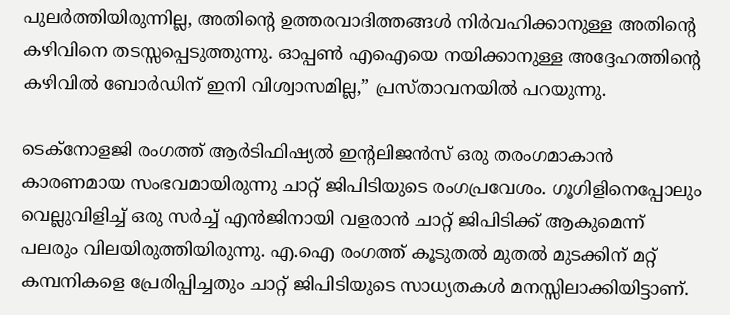പുലര്‍ത്തിയിരുന്നില്ല, അതിന്റെ ഉത്തരവാദിത്തങ്ങള്‍ നിര്‍വഹിക്കാനുള്ള അതിന്റെ കഴിവിനെ തടസ്സപ്പെടുത്തുന്നു. ഓപ്പണ്‍ എഐയെ നയിക്കാനുള്ള അദ്ദേഹത്തിന്റെ കഴിവില്‍ ബോര്‍ഡിന് ഇനി വിശ്വാസമില്ല,” പ്രസ്താവനയില്‍ പറയുന്നു.

ടെക്‌നോളജി രംഗത്ത് ആര്‍ടിഫിഷ്യല്‍ ഇന്റലിജന്‍സ് ഒരു തരംഗമാകാന്‍ കാരണമായ സംഭവമായിരുന്നു ചാറ്റ് ജിപിടിയുടെ രംഗപ്രവേശം. ഗൂഗിളിനെപ്പോലും വെല്ലുവിളിച്ച് ഒരു സര്‍ച്ച് എന്‍ജിനായി വളരാന്‍ ചാറ്റ് ജിപിടിക്ക് ആകുമെന്ന് പലരും വിലയിരുത്തിയിരുന്നു. എ.ഐ രംഗത്ത് കൂടുതല്‍ മുതല്‍ മുടക്കിന് മറ്റ് കമ്പനികളെ പ്രേരിപ്പിച്ചതും ചാറ്റ് ജിപിടിയുടെ സാധ്യതകള്‍ മനസ്സിലാക്കിയിട്ടാണ്.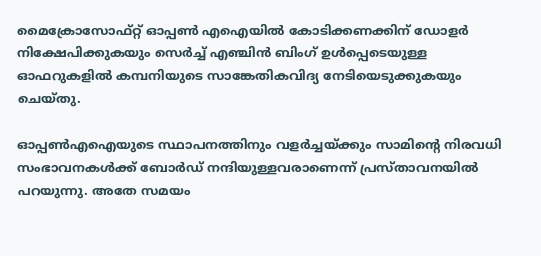മൈക്രോസോഫ്റ്റ് ഓപ്പണ്‍ എഐയില്‍ കോടിക്കണക്കിന് ഡോളര്‍ നിക്ഷേപിക്കുകയും സെര്‍ച്ച് എഞ്ചിന്‍ ബിംഗ് ഉള്‍പ്പെടെയുള്ള ഓഫറുകളില്‍ കമ്പനിയുടെ സാങ്കേതികവിദ്യ നേടിയെടുക്കുകയും ചെയ്തു.

ഓപ്പണ്‍എഐയുടെ സ്ഥാപനത്തിനും വളര്‍ച്ചയ്ക്കും സാമിന്റെ നിരവധി സംഭാവനകള്‍ക്ക് ബോര്‍ഡ് നന്ദിയുള്ളവരാണെന്ന് പ്രസ്താവനയില്‍ പറയുന്നു. അതേ സമയം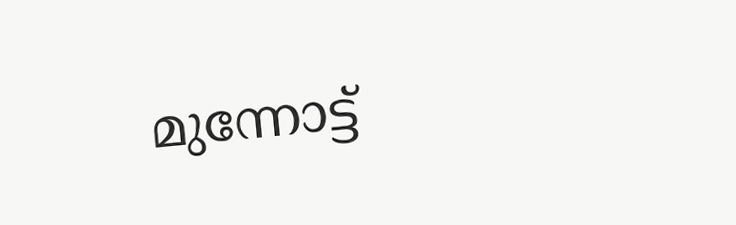മുന്നോട്ട്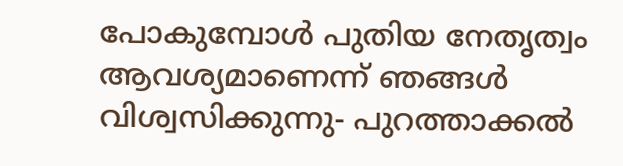പോകുമ്പോള്‍ പുതിയ നേതൃത്വം ആവശ്യമാണെന്ന് ഞങ്ങള്‍ വിശ്വസിക്കുന്നു- പുറത്താക്കല്‍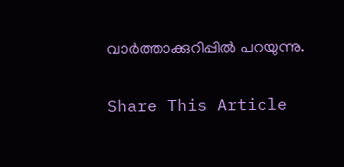വാര്‍ത്താക്കുറിപ്പില്‍ പറയുന്നു.

Share This Article